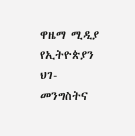ዋዜማ ሚዲያ የኢትዮጵያን ህገ-መንግስትና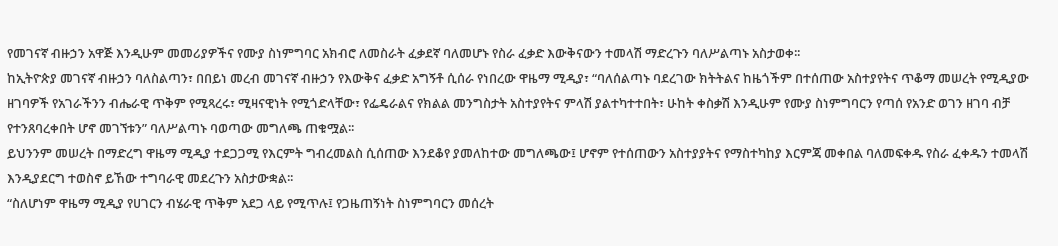የመገናኛ ብዙኃን አዋጅ እንዲሁም መመሪያዎችና የሙያ ስነምግባር አክብሮ ለመስራት ፈቃደኛ ባለመሆኑ የስራ ፈቃድ እውቅናውን ተመላሽ ማድረጉን ባለሥልጣኑ አስታወቀ፡፡
ከኢትዮጵያ መገናኛ ብዙኃን ባለስልጣን፣ በበይነ መረብ መገናኛ ብዙኃን የእውቅና ፈቃድ አግኝቶ ሲሰራ የነበረው ዋዜማ ሚዲያ፣ “ባለሰልጣኑ ባደረገው ክትትልና ከዜጎችም በተሰጠው አስተያየትና ጥቆማ መሠረት የሚዲያው ዘገባዎች የአገራችንን ብሔራዊ ጥቅም የሚጻረሩ፣ ሚዛናዊነት የሚጎድላቸው፣ የፌዴራልና የክልል መንግስታት አስተያየትና ምላሽ ያልተካተተበት፣ ሁከት ቀስቃሽ እንዲሁም የሙያ ስነምግባርን የጣሰ የአንድ ወገን ዘገባ ብቻ የተንጸባረቀበት ሆኖ መገኘቱን” ባለሥልጣኑ ባወጣው መግለጫ ጠቁሟል፡፡
ይህንንም መሠረት በማድረግ ዋዜማ ሚዲያ ተደጋጋሚ የእርምት ግብረመልስ ሲሰጠው እንደቆየ ያመለከተው መግለጫው፤ ሆኖም የተሰጠውን አስተያያትና የማስተካከያ እርምጃ መቀበል ባለመፍቀዱ የስራ ፈቀዱን ተመላሽ እንዲያደርግ ተወስኖ ይኸው ተግባራዊ መደረጉን አስታውቋል፡፡
“ስለሆነም ዋዜማ ሚዲያ የሀገርን ብሄራዊ ጥቅም አደጋ ላይ የሚጥሉ፤ የጋዜጠኝነት ስነምግባርን መሰረት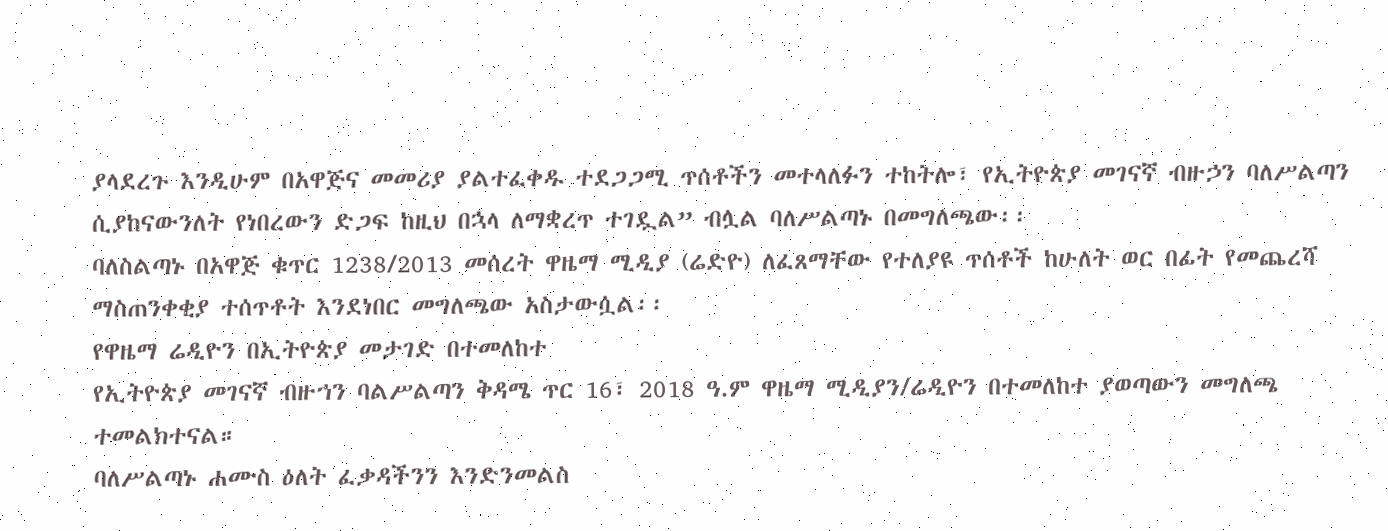ያላደረጉ እንዲሁም በአዋጅና መመሪያ ያልተፈቀዱ ተደጋጋሚ ጥሰቶችን መተላለፉን ተከትሎ፣ የኢትዮጵያ መገናኛ ብዙኃን ባለሥልጣን ሲያከናውንለት የነበረውን ድጋፍ ከዚህ በኋላ ለማቋረጥ ተገዷል” ብሏል ባለሥልጣኑ በመግለጫው፡፡
ባለስልጣኑ በአዋጅ ቁጥር 1238/2013 መሰረት ዋዜማ ሚዲያ (ሬድዮ) ለፈጸማቸው የተለያዩ ጥሰቶች ከሁለት ወር በፊት የመጨረሻ ማስጠንቀቂያ ተሰጥቶት እንደነበር መግለጫው አስታውሷል፡፡
የዋዜማ ሬዲዮን በኢትዮጵያ መታገድ በተመለከተ
የኢትዮጵያ መገናኛ ብዙኀን ባልሥልጣን ቅዳሜ ጥር 16፣ 2018 ዓ.ም ዋዜማ ሚዲያን/ሬዲዮን በተመለከተ ያወጣውን መግለጫ ተመልክተናል።
ባለሥልጣኑ ሐሙስ ዕለት ፈቃዳችንን እንድንመልስ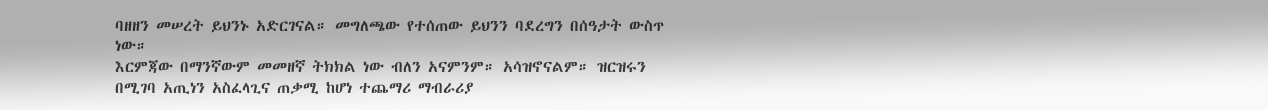ባዘዘን መሠረት ይህንኑ አድርገናል። መግለጫው የተሰጠው ይህንን ባደረግን በሰዓታት ውስጥ ነው።
እርምጃው በማንኛውም መመዘኛ ትክክል ነው ብለን አናምንም። አሳዝኖናልም። ዝርዝሩን በሚገባ አጢነን አስፈላጊና ጠቃሚ ከሆነ ተጨማሪ ማብራሪያ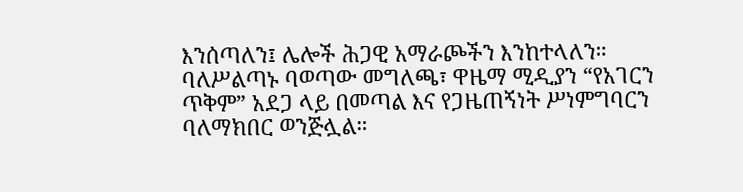እንሰጣለን፤ ሌሎች ሕጋዊ አማራጮችን እንከተላለን።
ባለሥልጣኑ ባወጣው መግለጫ፣ ዋዜማ ሚዲያን “የአገርን ጥቅም” አደጋ ላይ በመጣል እና የጋዜጠኝነት ሥነምግባርን ባለማክበር ወንጅሏል።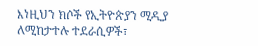እነዚህን ክሶች የኢትዮጵያን ሚዲያ ለሚከታተሉ ተደራሲዎች፣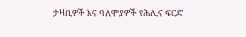ታዛቢዎች እና ባለሞያዎች የሕሊና ፍርድ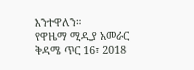እንተዋለን።
የዋዜማ ሚዲያ አመራር
ቅዳሜ ጥር 16፣ 2018